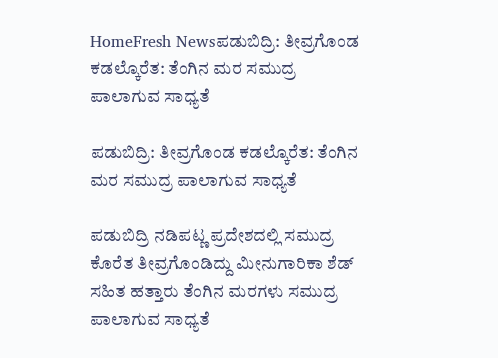HomeFresh Newsಪಡುಬಿದ್ರಿ: ತೀವ್ರಗೊಂಡ ಕಡಲ್ಕೊರೆತ: ತೆಂಗಿನ ಮರ ಸಮುದ್ರ ಪಾಲಾಗುವ ಸಾಧ್ಯತೆ

ಪಡುಬಿದ್ರಿ: ತೀವ್ರಗೊಂಡ ಕಡಲ್ಕೊರೆತ: ತೆಂಗಿನ ಮರ ಸಮುದ್ರ ಪಾಲಾಗುವ ಸಾಧ್ಯತೆ

ಪಡುಬಿದ್ರಿ ನಡಿಪಟ್ಣ ಪ್ರದೇಶದಲ್ಲಿ ಸಮುದ್ರ ಕೊರೆತ ತೀವ್ರಗೊಂಡಿದ್ದು ಮೀನುಗಾರಿಕಾ ಶೆಡ್ ಸಹಿತ ಹತ್ತಾರು ತೆಂಗಿನ ಮರಗಳು ಸಮುದ್ರ ಪಾಲಾಗುವ ಸಾಧ್ಯತೆ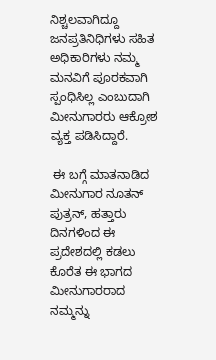ನಿಶ್ಚಲವಾಗಿದ್ದೂ ಜನಪ್ರತಿನಿಧಿಗಳು ಸಹಿತ ಅಧಿಕಾರಿಗಳು ನಮ್ಮ ಮನವಿಗೆ ಪೂರಕವಾಗಿ ಸ್ಪಂಧಿಸಿಲ್ಲ ಎಂಬುದಾಗಿ ಮೀನುಗಾರರು ಆಕ್ರೋಶ ವ್ಯಕ್ತ ಪಡಿಸಿದ್ದಾರೆ.

 ಈ ಬಗ್ಗೆ ಮಾತನಾಡಿದ ಮೀನುಗಾರ ನೂತನ್ ಪುತ್ರನ್, ಹತ್ತಾರು ದಿನಗಳಿಂದ ಈ ಪ್ರದೇಶದಲ್ಲಿ ಕಡಲು ಕೊರೆತ ಈ ಭಾಗದ ಮೀನುಗಾರರಾದ ನಮ್ಮನ್ನು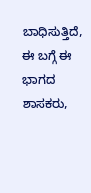ಬಾಧಿಸುತ್ತಿದೆ, ಈ ಬಗ್ಗೆ ಈ ಭಾಗದ ಶಾಸಕರು,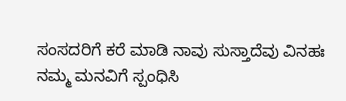ಸಂಸದರಿಗೆ ಕರೆ ಮಾಡಿ ನಾವು ಸುಸ್ತಾದೆವು ವಿನಹಃ ನಮ್ಮ ಮನವಿಗೆ ಸ್ಪಂಧಿಸಿ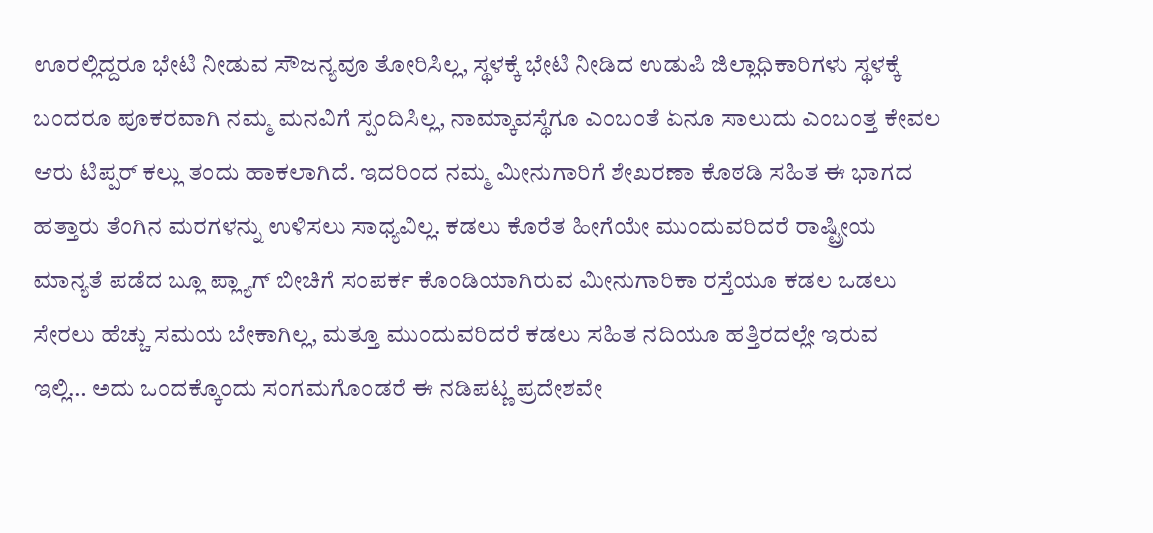ಊರಲ್ಲಿದ್ದರೂ ಭೇಟಿ ನೀಡುವ ಸೌಜನ್ಯವೂ ತೋರಿಸಿಲ್ಲ, ಸ್ಥಳಕ್ಕೆ ಭೇಟಿ ನೀಡಿದ ಉಡುಪಿ ಜಿಲ್ಲಾಧಿಕಾರಿಗಳು ಸ್ಥಳಕ್ಕೆ ಬಂದರೂ ಪೂಕರವಾಗಿ ನಮ್ಮ ಮನವಿಗೆ ಸ್ಪಂದಿಸಿಲ್ಲ, ನಾಮ್ಕಾವಸ್ಥೆಗೂ ಎಂಬಂತೆ ಏನೂ ಸಾಲುದು ಎಂಬಂತ್ತ ಕೇವಲ ಆರು ಟಿಪ್ಪರ್ ಕಲ್ಲು ತಂದು ಹಾಕಲಾಗಿದೆ. ಇದರಿಂದ ನಮ್ಮ ಮೀನುಗಾರಿಗೆ ಶೇಖರಣಾ ಕೊಠಡಿ ಸಹಿತ ಈ ಭಾಗದ ಹತ್ತಾರು ತೆಂಗಿನ ಮರಗಳನ್ನು ಉಳಿಸಲು ಸಾಧ್ಯವಿಲ್ಲ. ಕಡಲು ಕೊರೆತ ಹೀಗೆಯೇ ಮುಂದುವರಿದರೆ ರಾಷ್ಟ್ರೀಯ ಮಾನ್ಯತೆ ಪಡೆದ ಬ್ಲೂ ಪ್ಲ್ಯಾಗ್ ಬೀಚಿಗೆ ಸಂಪರ್ಕ ಕೊಂಡಿಯಾಗಿರುವ ಮೀನುಗಾರಿಕಾ ರಸ್ತೆಯೂ ಕಡಲ ಒಡಲು ಸೇರಲು ಹೆಚ್ಚು ಸಮಯ ಬೇಕಾಗಿಲ್ಲ, ಮತ್ತೂ ಮುಂದುವರಿದರೆ ಕಡಲು ಸಹಿತ ನದಿಯೂ ಹತ್ತಿರದಲ್ಲೇ ಇರುವ  ಇಲ್ಲಿ… ಅದು ಒಂದಕ್ಕೊಂದು ಸಂಗಮಗೊಂಡರೆ ಈ ನಡಿಪಟ್ಣ ಪ್ರದೇಶವೇ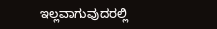ಇಲ್ಲವಾಗುವುದರಲ್ಲಿ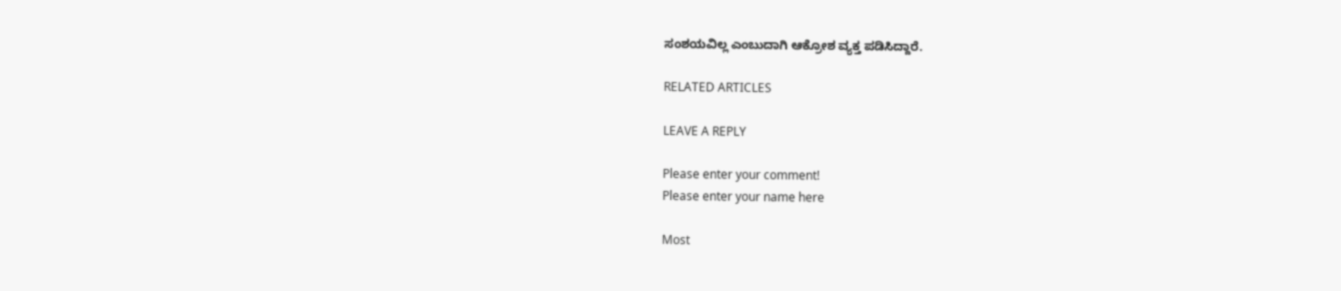ಸಂಶಯವಿಲ್ಲ ಎಂಬುದಾಗಿ ಆಕ್ರೋಶ ವ್ಯಕ್ತ ಪಡಿಸಿದ್ದಾರೆ.

RELATED ARTICLES

LEAVE A REPLY

Please enter your comment!
Please enter your name here

Most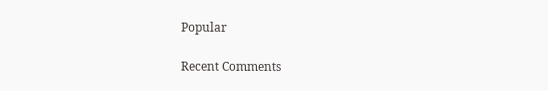Popular

Recent Comments